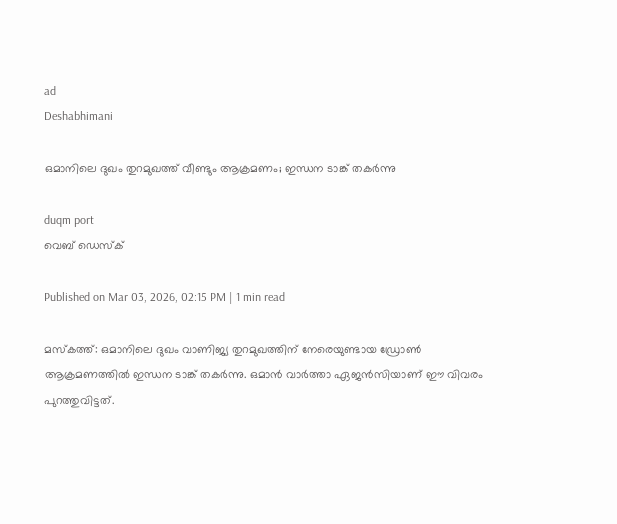ad
Deshabhimani

ഒമാനിലെ ദുഖം തുറമുഖത്ത് വീണ്ടും ആക്രമണം; ഇന്ധന ടാങ്ക് തകർന്നു

duqm port
വെബ് ഡെസ്ക്

Published on Mar 03, 2026, 02:15 PM | 1 min read

മസ്കത്ത്: ഒമാനിലെ ദുഖം വാണിജ്യ തുറമുഖത്തിന് നേരെയുണ്ടായ ഡ്രോൺ ആക്രമണത്തിൽ ഇന്ധന ടാങ്ക് തകർന്നു. ഒമാൻ വാർത്താ ഏജൻസിയാണ് ഈ വിവരം പുറത്തുവിട്ടത്.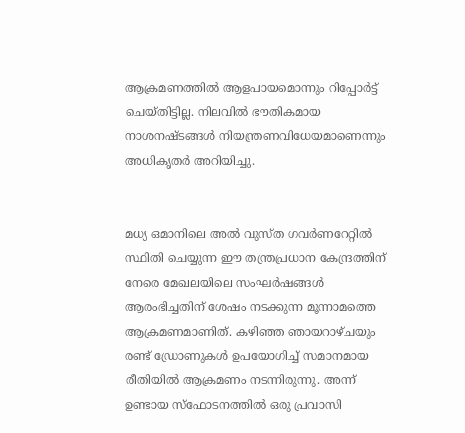ആക്രമണത്തിൽ ആളപായമൊന്നും റിപ്പോർട്ട് ചെയ്തിട്ടില്ല. നിലവിൽ ഭൗതികമായ നാശനഷ്ടങ്ങൾ നിയന്ത്രണവിധേയമാണെന്നും അധികൃതർ അറിയിച്ചു.


മധ്യ ഒമാനിലെ അൽ വുസ്ത ഗവർണറേറ്റിൽ സ്ഥിതി ചെയ്യുന്ന ഈ തന്ത്രപ്രധാന കേന്ദ്രത്തിന് നേരെ മേഖലയിലെ സംഘർഷങ്ങൾ ആരംഭിച്ചതിന് ശേഷം നടക്കുന്ന മൂന്നാമത്തെ ആക്രമണമാണിത്. കഴിഞ്ഞ ഞായറാഴ്ചയും രണ്ട് ഡ്രോണുകൾ ഉപയോഗിച്ച് സമാനമായ രീതിയിൽ ആക്രമണം നടന്നിരുന്നു. അന്ന് ഉണ്ടായ സ്ഫോടനത്തിൽ ഒരു പ്രവാസി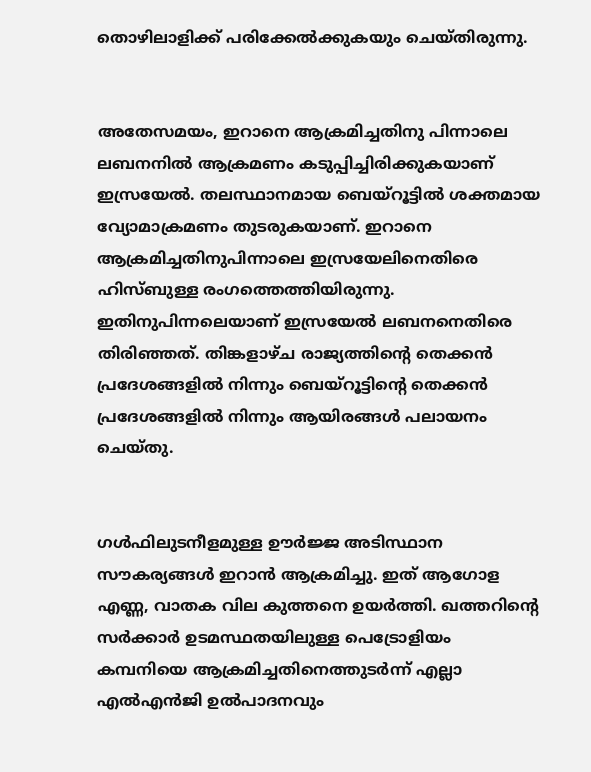തൊഴിലാളിക്ക് പരിക്കേൽക്കുകയും ചെയ്തിരുന്നു.


അതേസമയം, ഇറാനെ ആക്രമിച്ചതിനു പിന്നാലെ ലബനനിൽ ആക്രമണം കടുപ്പിച്ചിരിക്കുകയാണ് ഇസ്രയേൽ. തലസ്ഥാനമായ ബെയ്റൂട്ടിൽ ശക്തമായ വ്യോമാക്രമണം തുടരുകയാണ്. ഇറാനെ ആക്രമിച്ചതിനുപിന്നാലെ ഇസ്രയേലിനെതിരെ ഹിസ്ബുള്ള രംഗത്തെത്തിയിരുന്നു. ഇതിനുപിന്നലെയാണ് ഇസ്രയേൽ ലബനനെതിരെ തിരിഞ്ഞത്. തിങ്കളാഴ്ച രാജ്യത്തിന്റെ തെക്കൻ പ്രദേശങ്ങളിൽ നിന്നും ബെയ്‌റൂട്ടിന്റെ തെക്കൻ പ്രദേശങ്ങളിൽ നിന്നും ആയിരങ്ങൾ പലായനം ചെയ്തു.


ഗൾഫിലുടനീളമുള്ള ഊർജ്ജ അടിസ്ഥാന സൗകര്യങ്ങൾ ഇറാൻ ആക്രമിച്ചു. ഇത് ആഗോള എണ്ണ, വാതക വില കുത്തനെ ഉയർത്തി. ഖത്തറിന്റെ സർക്കാർ ഉടമസ്ഥതയിലുള്ള പെട്രോളിയം കമ്പനിയെ ആക്രമിച്ചതിനെത്തുടർന്ന് എല്ലാ എൽഎൻജി ഉൽപാദനവും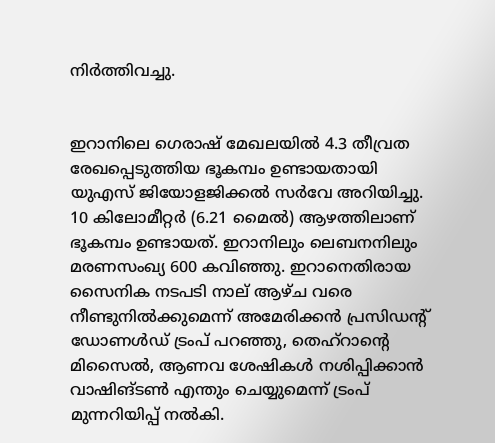നിർത്തിവച്ചു.


ഇറാനിലെ ഗെരാഷ് മേഖലയിൽ 4.3 തീവ്രത രേഖപ്പെടുത്തിയ ഭൂകമ്പം ഉണ്ടായതായി യുഎസ് ജിയോളജിക്കൽ സർവേ അറിയിച്ചു. 10 കിലോമീറ്റർ (6.21 മൈൽ) ആഴത്തിലാണ് ഭൂകമ്പം ഉണ്ടായത്. ഇറാനിലും ലെബനനിലും മരണസംഖ്യ 600 കവിഞ്ഞു. ഇറാനെതിരായ സൈനിക നടപടി നാല് ആഴ്ച വരെ നീണ്ടുനിൽക്കുമെന്ന് അമേരിക്കൻ പ്രസിഡന്റ് ഡോണൾഡ് ട്രംപ് പറ‍ഞ്ഞു, തെഹ്‌റാന്റെ മിസൈൽ, ആണവ ശേഷികൾ നശിപ്പിക്കാൻ വാഷിങ്ടൺ എന്തും ചെയ്യുമെന്ന് ട്രംപ് മുന്നറിയിപ്പ് നൽകി.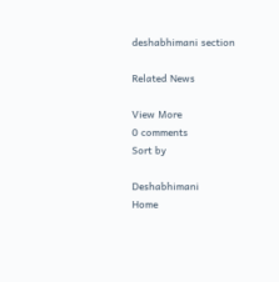deshabhimani section

Related News

View More
0 comments
Sort by

Deshabhimani
Home